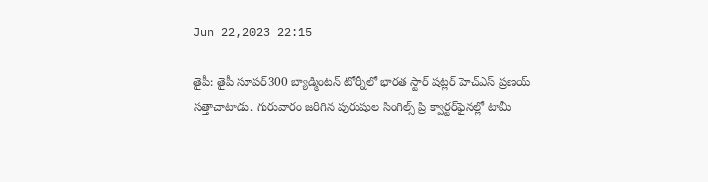Jun 22,2023 22:15

తైపీ: తైపీ సూపర్‌300 బ్యాడ్మింటన్‌ టోర్నీలో భారత స్టార్‌ షట్లర్‌ హెచ్‌ఎస్‌ ప్రణయ్ సత్తాచాటాడు. గురువారం జరిగిన పురుషుల సింగిల్స్‌ ప్రి క్వార్టర్‌ఫైనల్లో టామీ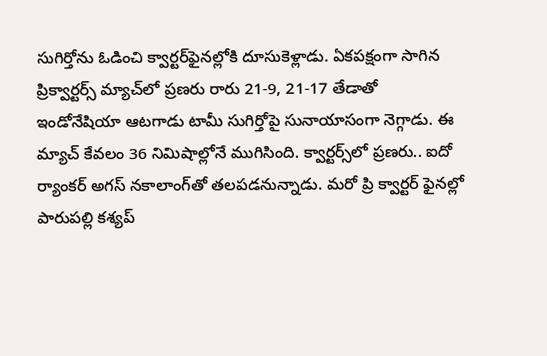సుగిర్తోను ఓడించి క్వార్టర్‌ఫైనల్లోకి దూసుకెళ్లాడు. ఏకపక్షంగా సాగిన ప్రిక్వార్టర్స్‌ మ్యాచ్‌లో ప్రణరు రారు 21-9, 21-17 తేడాతో ఇండోనేషియా ఆటగాడు టామీ సుగిర్తోపై సునాయాసంగా నెగ్గాడు. ఈ మ్యాచ్‌ కేవలం 36 నిమిషాల్లోనే ముగిసింది. క్వార్టర్స్‌లో ప్రణరు.. ఐదో ర్యాంకర్‌ అగస్‌ నకాలాంగ్‌తో తలపడనున్నాడు. మరో ప్రి క్వార్టర్‌ ఫైనల్లో పారుపల్లి కశ్యప్‌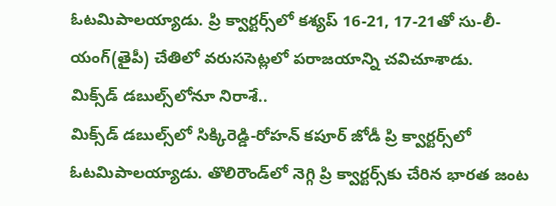ఓటమిపాలయ్యాడు. ప్రి క్వార్టర్స్‌లో కశ్యప్‌ 16-21, 17-21తో సు-లీ-యంగ్‌(తైపీ) చేతిలో వరుససెట్లలో పరాజయాన్ని చవిచూశాడు.
మిక్స్‌డ్‌ డబుల్స్‌లోనూ నిరాశే..
మిక్స్‌డ్‌ డబుల్స్‌లో సిక్కిరెడ్డి-రోహన్‌ కపూర్‌ జోడీ ప్రి క్వార్టర్స్‌లో ఓటమిపాలయ్యాడు. తొలిరౌండ్‌లో నెగ్గి ప్రి క్వార్టర్స్‌కు చేరిన భారత జంట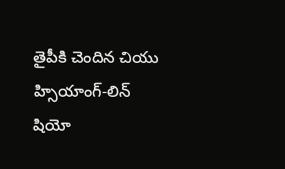తైపీకి చెందిన చియు హ్సియాంగ్‌-లిన్‌ షియో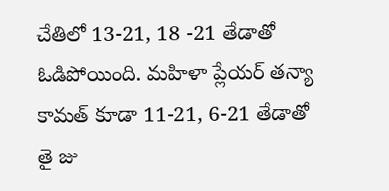చేతిలో 13-21, 18 -21 తేడాతో ఓడిపోయింది. మహిళా ప్లేయర్‌ తన్యా కామత్‌ కూడా 11-21, 6-21 తేడాతో తై జు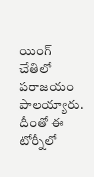యింగ్‌ చేతిలో పరాజయం పాలయ్యారు. దీంతో ఈ టోర్నీలో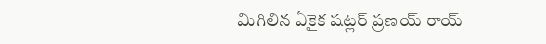మిగిలిన ఏకైక షట్లర్‌ ప్రణయ్ రాయ్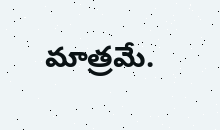మాత్రమే.